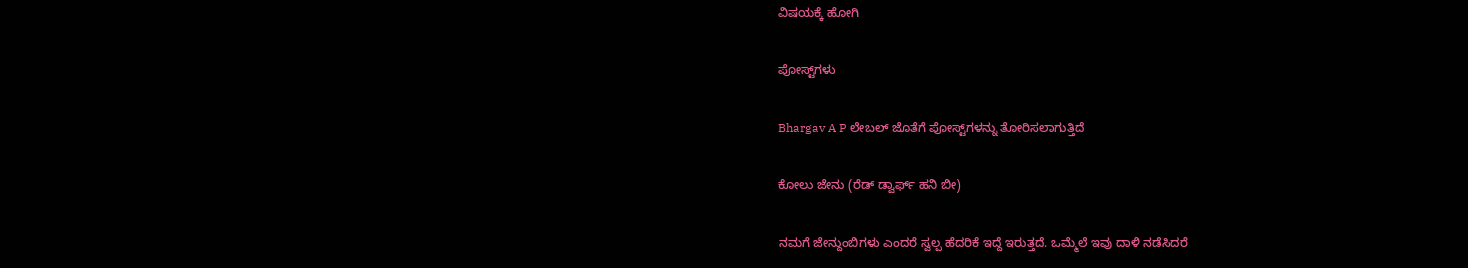ವಿಷಯಕ್ಕೆ ಹೋಗಿ

ಪೋಸ್ಟ್‌ಗಳು

Bhargav A P ಲೇಬಲ್ ಜೊತೆಗೆ ಪೋಸ್ಟ್‌ಗಳನ್ನು ತೋರಿಸಲಾಗುತ್ತಿದೆ

ಕೋಲು ಜೇನು (ರೆಡ್ ಡ್ವಾರ್ಫ್ ಹನಿ ಬೀ)

ನಮಗೆ ಜೇನ್ದುಂಬಿಗಳು ಎಂದರೆ ಸ್ವಲ್ಪ ಹೆದರಿಕೆ ಇದ್ದೆ ಇರುತ್ತದೆ. ಒಮ್ಮೆಲೆ ಇವು ದಾಳಿ ನಡೆಸಿದರೆ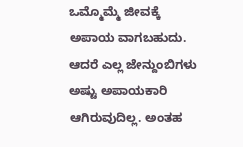ಒಮ್ಮೊಮ್ಮೆ ಜೀವಕ್ಕೆ ಅಪಾಯ ವಾಗಬಹುದು. ಆದರೆ ಎಲ್ಲ ಜೇನ್ದುಂಬಿಗಳು ಅಷ್ಟು ಅಪಾಯಕಾರಿ ಆಗಿರುವುದಿಲ್ಲ. ಅಂತಹ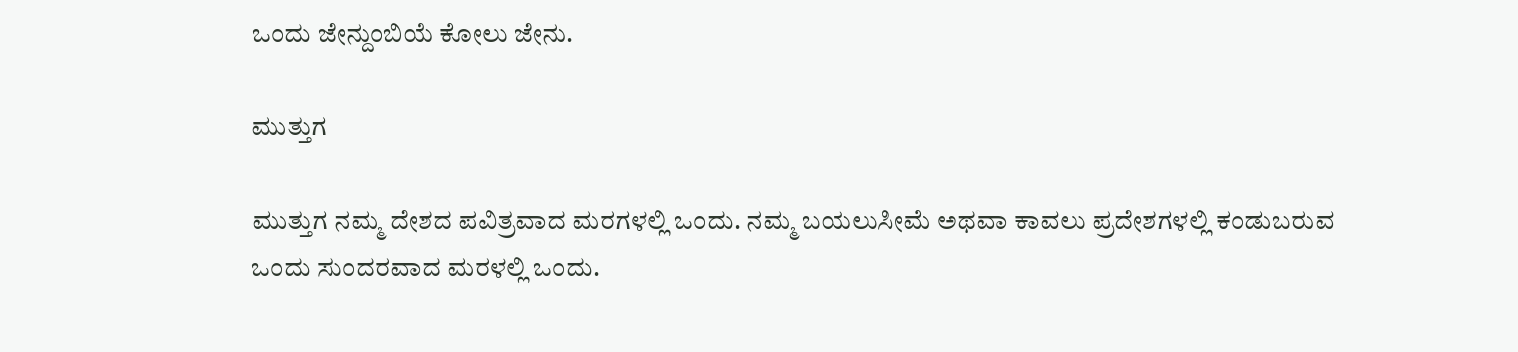ಒಂದು ಜೇನ್ದುಂಬಿಯೆ ಕೋಲು ಜೇನು.

ಮುತ್ತುಗ

ಮುತ್ತುಗ ನಮ್ಮ ದೇಶದ ಪವಿತ್ರವಾದ ಮರಗಳಲ್ಲಿ ಒಂದು. ನಮ್ಮ ಬಯಲುಸೀಮೆ ಅಥವಾ ಕಾವಲು ಪ್ರದೇಶಗಳಲ್ಲಿ ಕಂಡುಬರುವ ಒಂದು ಸುಂದರವಾದ ಮರಳಲ್ಲಿ ಒಂದು.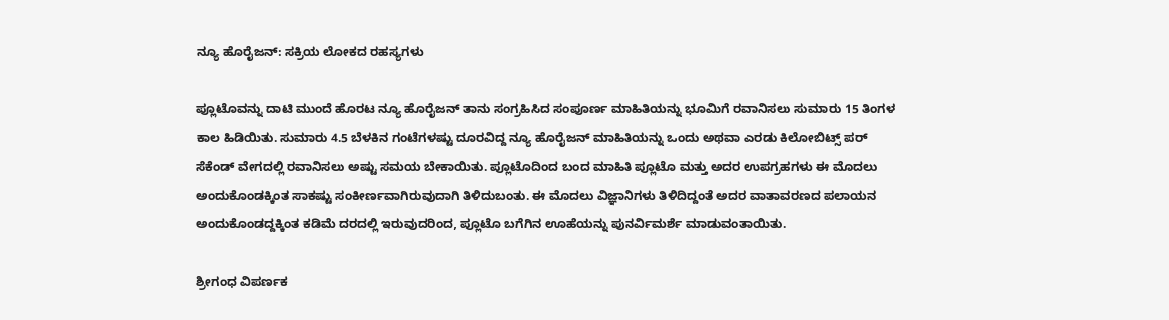ನ್ಯೂ ಹೊರೈಜನ್: ಸಕ್ರಿಯ ಲೋಕದ ರಹಸ್ಯಗಳು

ಪ್ಲೂಟೊವನ್ನು ದಾಟಿ ಮುಂದೆ ಹೊರಟ ನ್ಯೂ ಹೊರೈಜನ್ ತಾನು ಸಂಗ್ರಹಿಸಿದ ಸಂಪೂರ್ಣ ಮಾಹಿತಿಯನ್ನು ಭೂಮಿಗೆ ರವಾನಿಸಲು ಸುಮಾರು 15 ತಿಂಗಳ ಕಾಲ ಹಿಡಿಯಿತು. ಸುಮಾರು 4.5 ಬೆಳಕಿನ ಗಂಟೆಗಳಷ್ಟು ದೂರವಿದ್ದ ನ್ಯೂ ಹೊರೈಜನ್ ಮಾಹಿತಿಯನ್ನು ಒಂದು ಅಥವಾ ಎರಡು ಕಿಲೋಬಿಟ್ಸ್ ಪರ್ ಸೆಕೆಂಡ್ ವೇಗದಲ್ಲಿ ರವಾನಿಸಲು ಅಷ್ಟು ಸಮಯ ಬೇಕಾಯಿತು. ಪ್ಲೂಟೊದಿಂದ ಬಂದ ಮಾಹಿತಿ ಪ್ಲೂಟೊ ಮತ್ತು ಅದರ ಉಪಗ್ರಹಗಳು ಈ ಮೊದಲು ಅಂದುಕೊಂಡಕ್ಕಿಂತ ಸಾಕಷ್ಟು ಸಂಕೀರ್ಣವಾಗಿರುವುದಾಗಿ ತಿಳಿದುಬಂತು. ಈ ಮೊದಲು ವಿಜ್ಞಾನಿಗಳು ತಿಳಿದಿದ್ದಂತೆ ಅದರ ವಾತಾವರಣದ ಪಲಾಯನ ಅಂದುಕೊಂಡದ್ದಕ್ಕಿಂತ ಕಡಿಮೆ ದರದಲ್ಲಿ ಇರುವುದರಿಂದ, ಪ್ಲೂಟೊ ಬಗೆಗಿನ ಊಹೆಯನ್ನು ಪುನರ್ವಿಮರ್ಶೆ ಮಾಡುವಂತಾಯಿತು.

ಶ್ರೀಗಂಧ ವಿಪರ್ಣಕ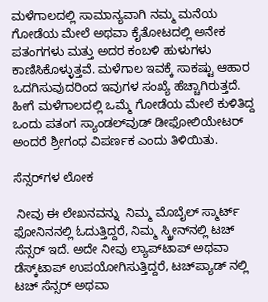ಮಳೆಗಾಲದಲ್ಲಿ ಸಾಮಾನ್ಯವಾಗಿ ನಮ್ಮ ಮನೆಯ ಗೋಡೆಯ ಮೇಲೆ ಅಥವಾ ಕೈತೋಟದಲ್ಲಿ ಅನೇಕ ಪತಂಗಗಳು ಮತ್ತು ಅದರ ಕಂಬಳಿ ಹುಳುಗಳು ಕಾಣಿಸಿಕೊಳ್ಳುತ್ತವೆ. ಮಳೆಗಾಲ ಇವಕ್ಕೆ ಸಾಕಷ್ಟು ಆಹಾರ ಒದಗಿಸುವುದರಿಂದ ಇವುಗಳ ಸಂಖ್ಯೆ ಹೆಚ್ಚಾಗಿರುತ್ತದೆ. ಹೀಗೆ ಮಳೆಗಾಲದಲ್ಲಿ ಒಮ್ಮೆ ಗೋಡೆಯ ಮೇಲೆ ಕುಳಿತಿದ್ದ ಒಂದು ಪತಂಗ ಸ್ಯಾಂಡಲ್‌ವುಡ್ ಡೀಫೋಲಿಯೇಟರ್ ಅಂದರೆ ಶ್ರೀಗಂಧ ವಿಪರ್ಣಕ ಎಂದು ತಿಳಿಯಿತು.

ಸೆನ್ಸರ್‌ಗಳ ಲೋಕ

 ನೀವು ಈ ಲೇಖನವನ್ನು  ನಿಮ್ಮ ಮೊಬೈಲ್ ಸ್ಮಾರ್ಟ್ ಫೋನಿನನಲ್ಲಿ ಓದುತ್ತಿದ್ದರೆ, ನಿಮ್ಮ ಸ್ಕ್ರೀನ್‌ನಲ್ಲಿ ಟಚ್ ಸೆನ್ಸರ್ ಇದೆ. ಅದೇ ನೀವು ಲ್ಯಾಪ್‌ಟಾಪ್ ಅಥವಾ ಡೆಸ್ಕ್‌ಟಾಪ್ ಉಪಯೋಗಿಸುತ್ತಿದ್ದರೆ, ಟಚ್‌ಪ್ಯಾಡ್ ನಲ್ಲಿ ಟಚ್ ಸೆನ್ಸರ್ ಅಥವಾ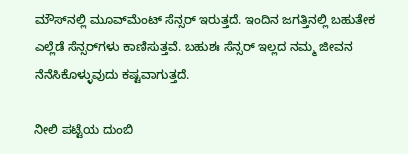ಮೌಸ್‌ನಲ್ಲಿ ಮೂವ್‌ಮೆಂಟ್ ಸೆನ್ಸರ್ ಇರುತ್ತದೆ. ಇಂದಿನ ಜಗತ್ತಿನಲ್ಲಿ ಬಹುತೇಕ ಎಲ್ಲೆಡೆ ಸೆನ್ಸರ್‌ಗಳು ಕಾಣಿಸುತ್ತವೆ. ಬಹುಶಃ ಸೆನ್ಸರ್ ಇಲ್ಲದ ನಮ್ಮ ಜೀವನ ನೆನೆಸಿಕೊಳ್ಳುವುದು ಕಷ್ಟವಾಗುತ್ತದೆ.

ನೀಲಿ ಪಟ್ಟೆಯ ದುಂಬಿ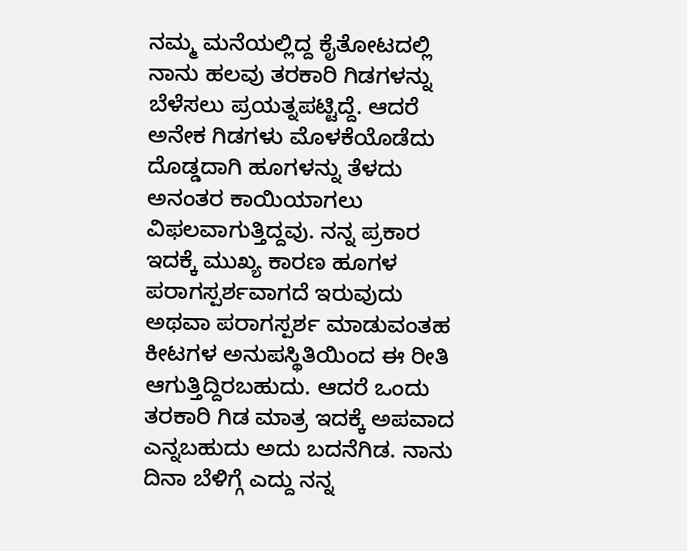ನಮ್ಮ ಮನೆಯಲ್ಲಿದ್ದ ಕೈತೋಟದಲ್ಲಿ ನಾನು ಹಲವು ತರಕಾರಿ ಗಿಡಗಳನ್ನು ಬೆಳೆಸಲು ಪ್ರಯತ್ನಪಟ್ಟಿದ್ದೆ. ಆದರೆ ಅನೇಕ ಗಿಡಗಳು ಮೊಳಕೆಯೊಡೆದು ದೊಡ್ಡದಾಗಿ ಹೂಗಳನ್ನು ತೆಳದು ಅನಂತರ ಕಾಯಿಯಾಗಲು ವಿಫಲವಾಗುತ್ತಿದ್ದವು. ನನ್ನ ಪ್ರಕಾರ ಇದಕ್ಕೆ ಮುಖ್ಯ ಕಾರಣ ಹೂಗಳ ಪರಾಗಸ್ಪರ್ಶವಾಗದೆ ಇರುವುದು ಅಥವಾ ಪರಾಗಸ್ಪರ್ಶ ಮಾಡುವಂತಹ ಕೀಟಗಳ ಅನುಪಸ್ಥಿತಿಯಿಂದ ಈ ರೀತಿ ಆಗುತ್ತಿದ್ದಿರಬಹುದು. ಆದರೆ ಒಂದು ತರಕಾರಿ ಗಿಡ ಮಾತ್ರ ಇದಕ್ಕೆ ಅಪವಾದ ಎನ್ನಬಹುದು ಅದು ಬದನೆಗಿಡ. ನಾನು ದಿನಾ ಬೆಳಿಗ್ಗೆ ಎದ್ದು ನನ್ನ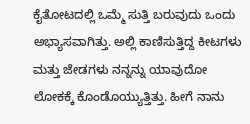ಕೈತೋಟದಲ್ಲಿ ಒಮ್ಮೆ ಸುತ್ತಿ ಬರುವುದು ಒಂದು ಅಭ್ಯಾಸವಾಗಿತ್ತು. ಅಲ್ಲಿ ಕಾಣಿಸುತ್ತಿದ್ದ ಕೀಟಗಳು ಮತ್ತು ಜೇಡಗಳು ನನ್ನನ್ನು ಯಾವುದೋ ಲೋಕಕ್ಕೆ ಕೊಂಡೊಯ್ಯುತ್ತಿತ್ತು. ಹೀಗೆ ನಾನು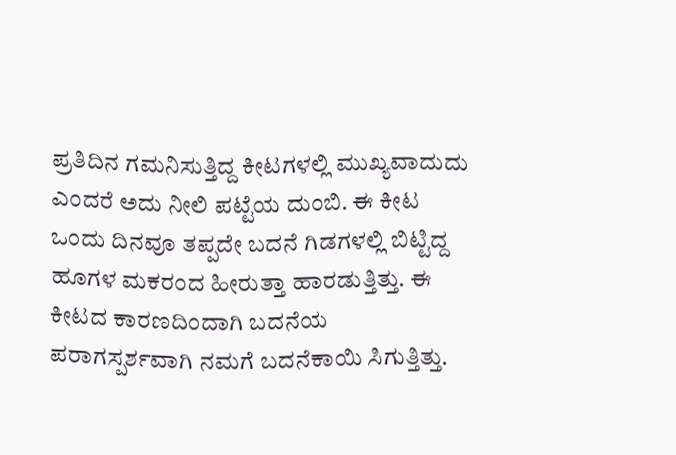ಪ್ರತಿದಿನ ಗಮನಿಸುತ್ತಿದ್ದ ಕೀಟಗಳಲ್ಲಿ ಮುಖ್ಯವಾದುದು ಎಂದರೆ ಅದು ನೀಲಿ ಪಟ್ಟೆಯ ದುಂಬಿ. ಈ ಕೀಟ ಒಂದು ದಿನವೂ ತಪ್ಪದೇ ಬದನೆ ಗಿಡಗಳಲ್ಲಿ ಬಿಟ್ಟಿದ್ದ ಹೂಗಳ ಮಕರಂದ ಹೀರುತ್ತಾ ಹಾರಡುತ್ತಿತ್ತು. ಈ ಕೀಟದ ಕಾರಣದಿಂದಾಗಿ ಬದನೆಯ ಪರಾಗಸ್ಪರ್ಶವಾಗಿ ನಮಗೆ ಬದನೆಕಾಯಿ ಸಿಗುತ್ತಿತ್ತು.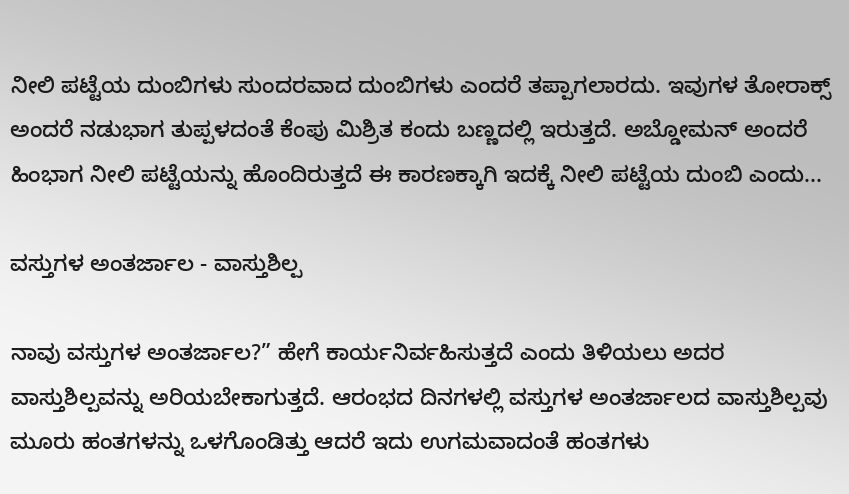ನೀಲಿ ಪಟ್ಟೆಯ ದುಂಬಿಗಳು ಸುಂದರವಾದ ದುಂಬಿಗಳು ಎಂದರೆ ತಪ್ಪಾಗಲಾರದು. ಇವುಗಳ ತೋರಾಕ್ಸ್ ಅಂದರೆ ನಡುಭಾಗ ತುಪ್ಪಳದಂತೆ ಕೆಂಪು ಮಿಶ್ರಿತ ಕಂದು ಬಣ್ಣದಲ್ಲಿ ಇರುತ್ತದೆ. ಅಬ್ಡೋಮನ್ ಅಂದರೆ ಹಿಂಭಾಗ ನೀಲಿ ಪಟ್ಟೆಯನ್ನು ಹೊಂದಿರುತ್ತದೆ ಈ ಕಾರಣಕ್ಕಾಗಿ ಇದಕ್ಕೆ ನೀಲಿ ಪಟ್ಟೆಯ ದುಂಬಿ ಎಂದು...

ವಸ್ತುಗಳ ಅಂತರ್ಜಾಲ - ವಾಸ್ತುಶಿಲ್ಪ

ನಾವು ವಸ್ತುಗಳ ಅಂತರ್ಜಾಲ?” ಹೇಗೆ ಕಾರ್ಯನಿರ್ವಹಿಸುತ್ತದೆ ಎಂದು ತಿಳಿಯಲು ಅದರ ವಾಸ್ತುಶಿಲ್ಪವನ್ನು ಅರಿಯಬೇಕಾಗುತ್ತದೆ. ಆರಂಭದ ದಿನಗಳಲ್ಲಿ ವಸ್ತುಗಳ ಅಂತರ್ಜಾಲದ ವಾಸ್ತುಶಿಲ್ಪವು ಮೂರು ಹಂತಗಳನ್ನು ಒಳಗೊಂಡಿತ್ತು ಆದರೆ ಇದು ಉಗಮವಾದಂತೆ ಹಂತಗಳು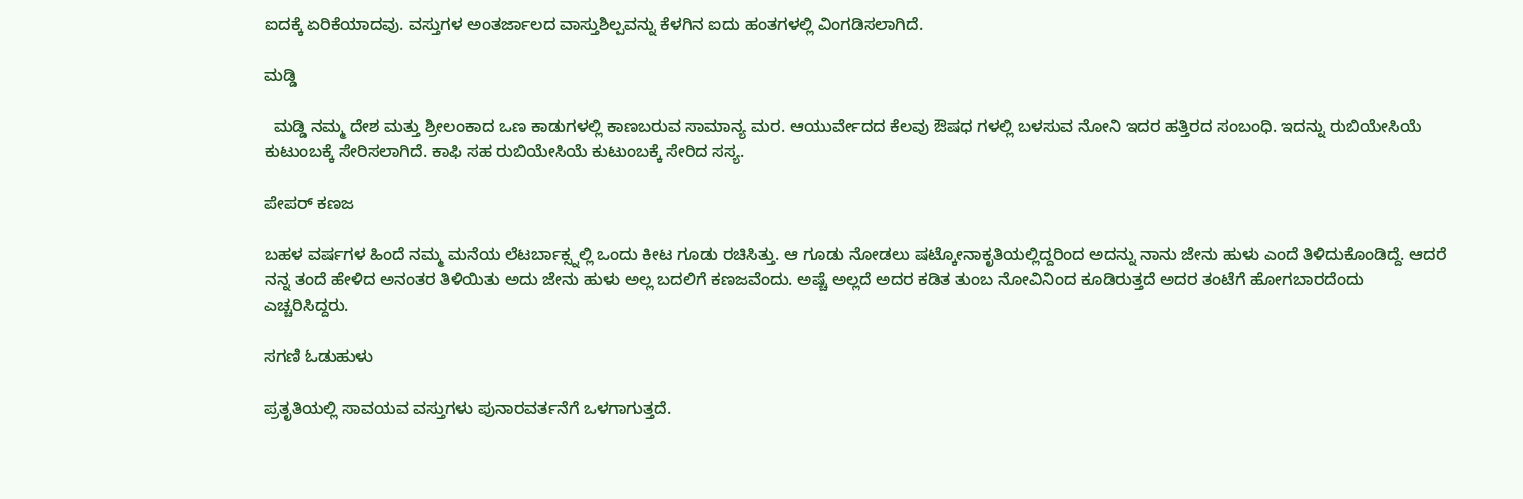ಐದಕ್ಕೆ ಏರಿಕೆಯಾದವು. ವಸ್ತುಗಳ ಅಂತರ್ಜಾಲದ ವಾಸ್ತುಶಿಲ್ಪವನ್ನು ಕೆಳಗಿನ ಐದು ಹಂತಗಳಲ್ಲಿ ವಿಂಗಡಿಸಲಾಗಿದೆ.

ಮಡ್ಡಿ

  ಮಡ್ಡಿ ನಮ್ಮ ದೇಶ ಮತ್ತು ಶ್ರೀಲಂಕಾದ ಒಣ ಕಾಡುಗಳಲ್ಲಿ ಕಾಣಬರುವ ಸಾಮಾನ್ಯ ಮರ. ಆಯುರ್ವೇದದ ಕೆಲವು ಔಷಧ ಗಳಲ್ಲಿ ಬಳಸುವ ನೋನಿ ಇದರ ಹತ್ತಿರದ ಸಂಬಂಧಿ. ಇದನ್ನು ರುಬಿಯೇಸಿಯೆ ಕುಟುಂಬಕ್ಕೆ ಸೇರಿಸಲಾಗಿದೆ. ಕಾಫಿ ಸಹ ರುಬಿಯೇಸಿಯೆ ಕುಟುಂಬಕ್ಕೆ ಸೇರಿದ ಸಸ್ಯ.

ಪೇಪರ್ ಕಣಜ

ಬಹಳ ವರ್ಷಗಳ ಹಿಂದೆ ನಮ್ಮ ಮನೆಯ ಲೆಟರ್ಬಾಕ್ಸ್ನಲ್ಲಿ ಒಂದು ಕೀಟ ಗೂಡು ರಚಿಸಿತ್ತು. ಆ ಗೂಡು ನೋಡಲು ಷಟ್ಕೋನಾಕೃತಿಯಲ್ಲಿದ್ದರಿಂದ ಅದನ್ನು ನಾನು ಜೇನು ಹುಳು ಎಂದೆ ತಿಳಿದುಕೊಂಡಿದ್ದೆ. ಆದರೆ ನನ್ನ ತಂದೆ ಹೇಳಿದ ಅನಂತರ ತಿಳಿಯಿತು ಅದು ಜೇನು ಹುಳು ಅಲ್ಲ ಬದಲಿಗೆ ಕಣಜವೆಂದು. ಅಷ್ಚೆ ಅಲ್ಲದೆ ಅದರ ಕಡಿತ ತುಂಬ ನೋವಿನಿಂದ ಕೂಡಿರುತ್ತದೆ ಅದರ ತಂಟೆಗೆ ಹೋಗಬಾರದೆಂದು ಎಚ್ಚರಿಸಿದ್ದರು.

ಸಗಣಿ ಓಡುಹುಳು

ಪ್ರತೃತಿಯಲ್ಲಿ ಸಾವಯವ ವಸ್ತುಗಳು ಪುನಾರವರ್ತನೆಗೆ ಒಳಗಾಗುತ್ತದೆ.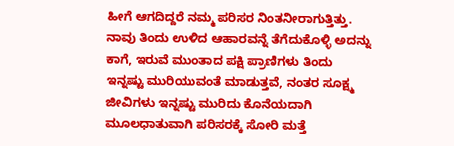ಹೀಗೆ ಆಗದಿದ್ದರೆ ನಮ್ಮ ಪರಿಸರ ನಿಂತನೀರಾಗುತ್ತಿತ್ತು. ನಾವು ತಿಂದು ಉಳಿದ ಆಹಾರವನ್ನೆ ತೆಗೆದುಕೊಳ್ಳಿ ಅದನ್ನು ಕಾಗೆ, ಇರುವೆ ಮುಂತಾದ ಪಕ್ಷಿ ಪ್ರಾಣಿಗಳು ತಿಂದು ಇನ್ನಷ್ಟು ಮುರಿಯುವಂತೆ ಮಾಡುತ್ತವೆ, ನಂತರ ಸೂಕ್ಷ್ಮ ಜೀವಿಗಳು ಇನ್ನಷ್ಟು ಮುರಿದು ಕೊನೆಯದಾಗಿ ಮೂಲಧಾತುವಾಗಿ ಪರಿಸರಕ್ಕೆ ಸೋರಿ ಮತ್ತೆ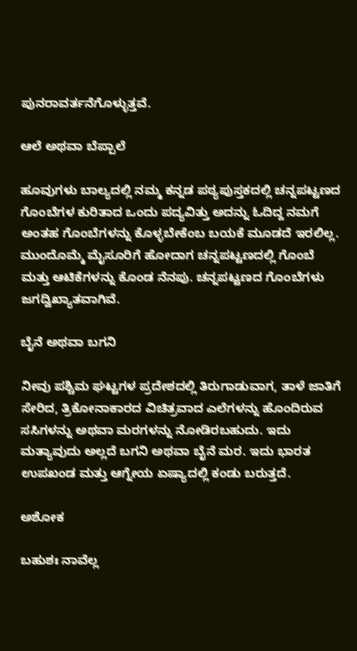ಪುನರಾವರ್ತನೆಗೊಳ್ಳುತ್ತವೆ.

ಆಲೆ ಅಥವಾ ಬೆಪ್ಪಾಲೆ

ಹೂವುಗಳು ಬಾಲ್ಯದಲ್ಲಿ ನಮ್ಮ ಕನ್ನಡ ಪಠ್ಯಪುಸ್ತಕದಲ್ಲಿ ಚನ್ನಪಟ್ಟಣದ ಗೊಂಬೆಗಳ ಕುರಿತಾದ ಒಂದು ಪದ್ಯವಿತ್ತು‌ ಅದನ್ನು ಓದಿದ್ದ ನಮಗೆ ಅಂತಹ ಗೊಂಬೆಗಳನ್ನು ಕೊಳ್ಳಬೇಕೆಂಬ ಬಯಕೆ ಮೂಡದೆ ಇರಲಿಲ್ಲ. ಮುಂದೊಮ್ಮೆ ಮೈಸೂರಿಗೆ ಹೋದಾಗ ಚನ್ನಪಟ್ಟಣದಲ್ಲಿ ಗೊಂಬೆ ಮತ್ತು ಆಟಿಕೆಗಳನ್ನು ಕೊಂಡ ನೆನಪು. ಚನ್ನಪಟ್ಟಣದ ಗೊಂಬೆಗಳು ಜಗದ್ವಿಖ್ಯಾತವಾಗಿವೆ.

ಬೈನೆ ಅಥವಾ ಬಗನಿ

ನೀವು ಪಶ್ಚಿಮ ಘಟ್ಟಗಳ ಪ್ರದೇಶದಲ್ಲಿ ತಿರುಗಾಡುವಾಗ, ತಾಳೆ ಜಾತಿಗೆ ಸೇರಿದ, ತ್ರಿಕೋನಾಕಾರದ ವಿಚಿತ್ರವಾದ ಎಲೆಗಳನ್ನು ಹೊಂದಿರುವ ಸಸಿಗಳನ್ನು ಅಥವಾ ಮರಗಳನ್ನು ನೋಡಿರಬಹುದು. ಇದು ಮತ್ಯಾವುದು ಅಲ್ಲದೆ ಬಗನಿ ಅಥವಾ ಬೈನೆ ಮರ. ಇದು ಭಾರತ ಉಪಖಂಡ ಮತ್ತು ಆಗ್ನೇಯ ಏಷ್ಯಾದಲ್ಲಿ ಕಂಡು ಬರುತ್ತದೆ.

ಅಶೋಕ

ಬಹುಶಃ ನಾವೆಲ್ಲ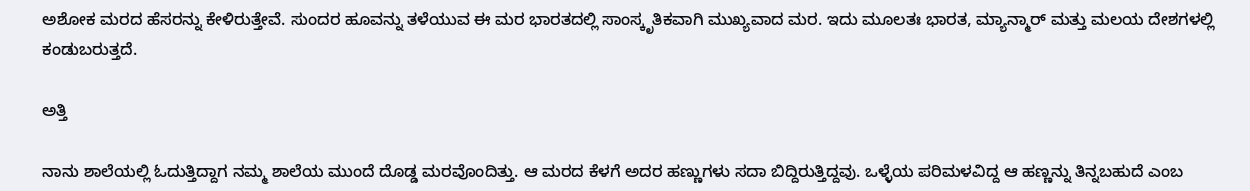ಅಶೋಕ ಮರದ ಹೆಸರನ್ನು ಕೇಳಿರುತ್ತೇವೆ. ಸುಂದರ ಹೂವನ್ನು ತಳೆಯುವ ಈ ಮರ ಭಾರತದಲ್ಲಿ ಸಾಂಸ್ಕೃತಿಕವಾಗಿ ಮುಖ್ಯವಾದ ಮರ. ಇದು ಮೂಲತಃ ಭಾರತ, ಮ್ಯಾನ್ಮಾರ್ ಮತ್ತು ಮಲಯ ದೇಶಗಳಲ್ಲಿ ಕಂಡುಬರುತ್ತದೆ.

ಅತ್ತಿ

ನಾನು ಶಾಲೆಯಲ್ಲಿ ಓದುತ್ತಿದ್ದಾಗ ನಮ್ಮ ಶಾಲೆಯ ಮುಂದೆ ದೊಡ್ಡ ಮರವೊಂದಿತ್ತು. ಆ ಮರದ ಕೆಳಗೆ ಅದರ ಹಣ್ಣುಗಳು ಸದಾ ಬಿದ್ದಿರುತ್ತಿದ್ದವು. ಒಳ್ಳೆಯ ಪರಿಮಳವಿದ್ದ ಆ ಹಣ್ಣನ್ನು ತಿನ್ನಬಹುದೆ ಎಂಬ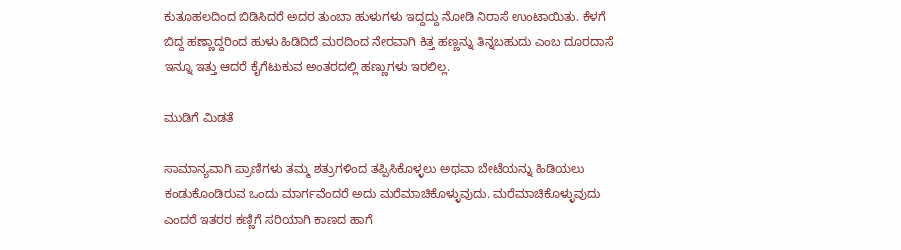ಕುತೂಹಲದಿಂದ ಬಿಡಿಸಿದರೆ ಅದರ ತುಂಬಾ ಹುಳುಗಳು ಇದ್ದದ್ದು ನೋಡಿ ನಿರಾಸೆ ಉಂಟಾಯಿತು. ಕೆಳಗೆ ಬಿದ್ದ ಹಣ್ಣಾದ್ದರಿಂದ ಹುಳು ಹಿಡಿದಿದೆ ಮರದಿಂದ ನೇರವಾಗಿ ಕಿತ್ತ ಹಣ್ಣನ್ನು ತಿನ್ನಬಹುದು ಎಂಬ ದೂರದಾಸೆ ಇನ್ನೂ ಇತ್ತು ಆದರೆ ಕೈಗೆಟುಕುವ ಅಂತರದಲ್ಲಿ ಹಣ್ಣುಗಳು ಇರಲಿಲ್ಲ.

ಮುಡಿಗೆ ಮಿಡತೆ

ಸಾಮಾನ್ಯವಾಗಿ ಪ್ರಾಣಿಗಳು ತಮ್ಮ ಶತ್ರುಗಳಿಂದ ತಪ್ಪಿಸಿಕೊಳ್ಳಲು ಅಥವಾ ಬೇಟೆಯನ್ನು ಹಿಡಿಯಲು ಕಂಡುಕೊಂಡಿರುವ ಒಂದು ಮಾರ್ಗವೆಂದರೆ ಅದು ಮರೆಮಾಚಿಕೊಳ್ಳುವುದು. ಮರೆಮಾಚಿಕೊಳ್ಳುವುದು ಎಂದರೆ ಇತರರ ಕಣ್ಣಿಗೆ ಸರಿಯಾಗಿ ಕಾಣದ ಹಾಗೆ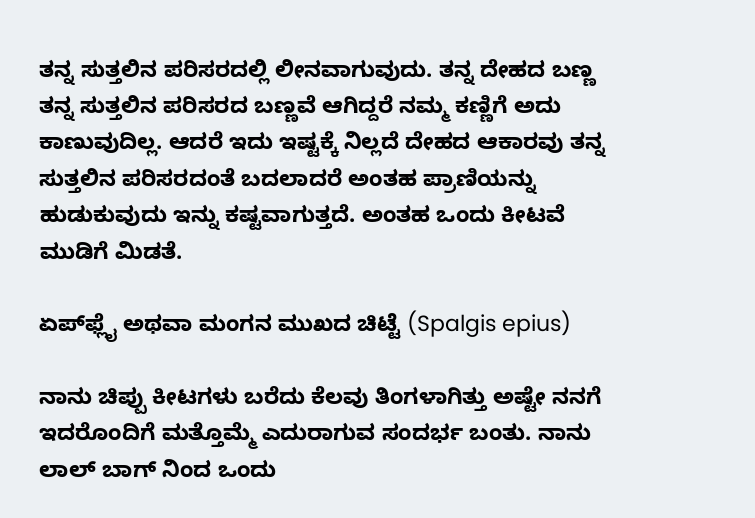ತನ್ನ ಸುತ್ತಲಿನ ಪರಿಸರದಲ್ಲಿ ಲೀನವಾಗುವುದು. ತನ್ನ ದೇಹದ ಬಣ್ಣ ತನ್ನ ಸುತ್ತಲಿನ ಪರಿಸರದ ಬಣ್ಣವೆ ಆಗಿದ್ದರೆ ನಮ್ಮ ಕಣ್ಣಿಗೆ ಅದು ಕಾಣುವುದಿಲ್ಲ. ಆದರೆ ಇದು ಇಷ್ಟಕ್ಕೆ ನಿಲ್ಲದೆ ದೇಹದ ಆಕಾರವು ತನ್ನ ಸುತ್ತಲಿನ ಪರಿಸರದಂತೆ ಬದಲಾದರೆ ಅಂತಹ ಪ್ರಾಣಿಯನ್ನು ಹುಡುಕುವುದು ಇನ್ನು ಕಷ್ಟವಾಗುತ್ತದೆ. ಅಂತಹ ಒಂದು ಕೀಟವೆ ಮುಡಿಗೆ ಮಿಡತೆ.

ಏಪ್‌ಫ್ಲೈ ಅಥವಾ ಮಂಗನ ಮುಖದ ಚಿಟ್ಟೆ (Spalgis epius)

ನಾನು ಚಿಪ್ಪು ಕೀಟಗಳು ಬರೆದು ಕೆಲವು ತಿಂಗಳಾಗಿತ್ತು ಅಷ್ಟೇ ನನಗೆ ಇದರೊಂದಿಗೆ ಮತ್ತೊಮ್ಮೆ ಎದುರಾಗುವ ಸಂದರ್ಭ ಬಂತು. ನಾನು ಲಾಲ್ ಬಾಗ್ ನಿಂದ ಒಂದು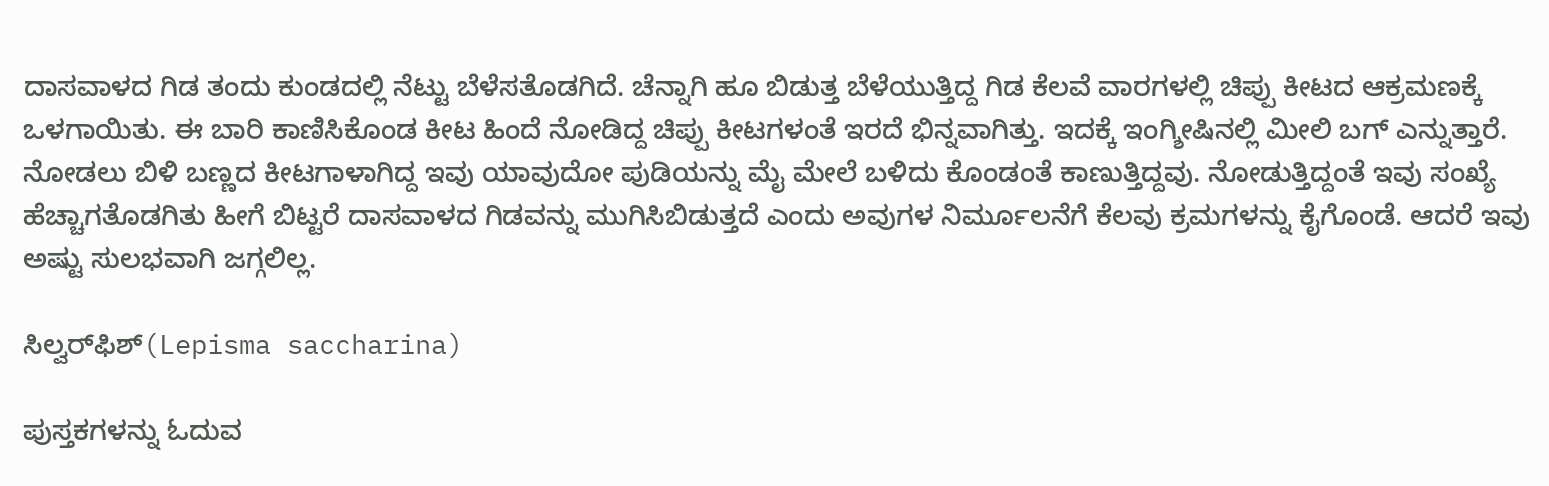ದಾಸವಾಳದ ಗಿಡ ತಂದು ಕುಂಡದಲ್ಲಿ ನೆಟ್ಟು ಬೆಳೆಸತೊಡಗಿದೆ. ಚೆನ್ನಾಗಿ ಹೂ ಬಿಡುತ್ತ ಬೆಳೆಯುತ್ತಿದ್ದ ಗಿಡ ಕೆಲವೆ ವಾರಗಳಲ್ಲಿ ಚಿಪ್ಪು ಕೀಟದ ಆಕ್ರಮಣಕ್ಕೆ ಒಳಗಾಯಿತು. ಈ ಬಾರಿ ಕಾಣಿಸಿಕೊಂಡ ಕೀಟ ಹಿಂದೆ ನೋಡಿದ್ದ ಚಿಪ್ಪು ಕೀಟಗಳಂತೆ ಇರದೆ ಭಿನ್ನವಾಗಿತ್ತು. ಇದಕ್ಕೆ ಇಂಗ್ಶೀಷಿನಲ್ಲಿ ಮೀಲಿ ಬಗ್ ಎನ್ನುತ್ತಾರೆ. ನೋಡಲು ಬಿಳಿ ಬಣ್ಣದ ಕೀಟಗಾಳಾಗಿದ್ದ ಇವು ಯಾವುದೋ ಪುಡಿಯನ್ನು ಮೈ ಮೇಲೆ ಬಳಿದು ಕೊಂಡಂತೆ ಕಾಣುತ್ತಿದ್ದವು. ನೋಡುತ್ತಿದ್ದಂತೆ ಇವು ಸಂಖ್ಯೆ ಹೆಚ್ಚಾಗತೊಡಗಿತು ಹೀಗೆ ಬಿಟ್ಟರೆ ದಾಸವಾಳದ ಗಿಡವನ್ನು ಮುಗಿಸಿಬಿಡುತ್ತದೆ ಎಂದು ಅವುಗಳ ನಿರ್ಮೂಲನೆಗೆ ಕೆಲವು ಕ್ರಮಗಳನ್ನು ಕೈಗೊಂಡೆ. ಆದರೆ ಇವು ಅಷ್ಟು ಸುಲಭವಾಗಿ ಜಗ್ಗಲಿಲ್ಲ.

ಸಿಲ್ವರ್‌ಫಿಶ್(Lepisma saccharina)

ಪುಸ್ತಕಗಳನ್ನು ಓದುವ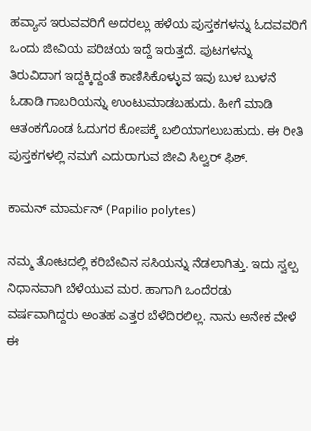ಹವ್ಯಾಸ ಇರುವವರಿಗೆ ಅದರಲ್ಲು ಹಳೆಯ ಪುಸ್ತಕಗಳನ್ನು ಓದವವರಿಗೆ ಒಂದು ಜೀವಿಯ ಪರಿಚಯ ಇದ್ದೆ ಇರುತ್ತದೆ. ಪುಟಗಳನ್ನು ತಿರುವಿದಾಗ ಇದ್ದಕ್ಕಿದ್ದಂತೆ ಕಾಣಿಸಿಕೊಳ್ಳುವ ಇವು ಬುಳ ಬುಳನೆ ಓಡಾಡಿ ಗಾಬರಿಯನ್ನು ಉಂಟುಮಾಡಬಹುದು. ಹೀಗೆ ಮಾಡಿ ಆತಂಕಗೊಂಡ ಓದುಗರ ಕೋಪಕ್ಕೆ ಬಲಿಯಾಗಲುಬಹುದು. ಈ ರೀತಿ ಪುಸ್ತಕಗಳಲ್ಲಿ ನಮಗೆ ಎದುರಾಗುವ ಜೀವಿ ಸಿಲ್ವರ್ ಫಿಶ್.

ಕಾಮನ್ ಮಾರ್ಮನ್ (Papilio polytes)

ನಮ್ಮ ತೋಟದಲ್ಲಿ ಕರಿಬೇವಿನ ಸಸಿಯನ್ನು ನೆಡಲಾಗಿತ್ತು. ಇದು ಸ್ವಲ್ಪ ನಿಧಾನವಾಗಿ ಬೆಳೆಯುವ ಮರ. ಹಾಗಾಗಿ ಒಂದೆರಡು ವರ್ಷವಾಗಿದ್ದರು ಅಂತಹ ಎತ್ತರ ಬೆಳೆದಿರಲಿಲ್ಲ. ನಾನು ಅನೇಕ ವೇಳೆ ಈ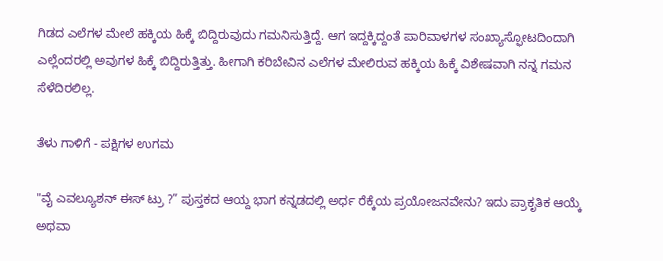ಗಿಡದ ಎಲೆಗಳ ಮೇಲೆ ಹಕ್ಕಿಯ ಹಿಕ್ಕೆ ಬಿದ್ದಿರುವುದು ಗಮನಿಸುತ್ತಿದ್ದೆ. ಆಗ ಇದ್ದಕ್ಕಿದ್ದಂತೆ ಪಾರಿವಾಳಗಳ ಸಂಖ್ಯಾಸ್ಫೋಟದಿಂದಾಗಿ ಎಲ್ಲೆಂದರಲ್ಲಿ ಅವುಗಳ ಹಿಕ್ಕೆ ಬಿದ್ದಿರುತ್ತಿತ್ತು. ಹೀಗಾಗಿ ಕರಿಬೇವಿನ ಎಲೆಗಳ ಮೇಲಿರುವ ಹಕ್ಕಿಯ ಹಿಕ್ಕೆ ವಿಶೇಷವಾಗಿ ನನ್ನ ಗಮನ ಸೆಳೆದಿರಲಿಲ್ಲ.

ತೆಳು ಗಾಳಿಗೆ - ಪಕ್ಷಿಗಳ ಉಗಮ

"ವೈ ಎವಲ್ಯೂಶನ್ ಈಸ್ ಟ್ರು ?” ಪುಸ್ತಕದ ಆಯ್ದ ಭಾಗ ಕನ್ನಡದಲ್ಲಿ ಅರ್ಧ ರೆಕ್ಕೆಯ ಪ್ರಯೋಜನವೇನು? ಇದು ಪ್ರಾಕೃತಿಕ ಆಯ್ಕೆ ಅಥವಾ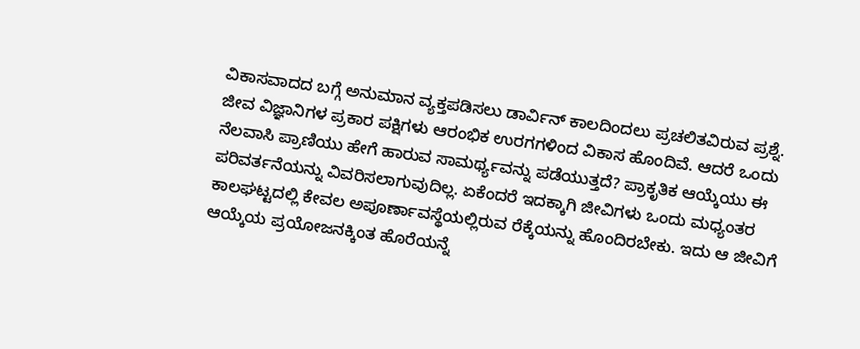ವಿಕಾಸವಾದದ ಬಗ್ಗೆ ಅನುಮಾನ ವ್ಯಕ್ತಪಡಿಸಲು ಡಾರ್ವಿನ್ ಕಾಲದಿಂದಲು ಪ್ರಚಲಿತವಿರುವ ಪ್ರಶ್ನೆ. ಜೀವ ವಿಜ್ಞಾನಿಗಳ ಪ್ರಕಾರ ಪಕ್ಷಿಗಳು ಆರಂಭಿಕ ಉರಗಗಳಿಂದ ವಿಕಾಸ ಹೊಂದಿವೆ. ಆದರೆ ಒಂದು ನೆಲವಾಸಿ ಪ್ರಾಣಿಯು ಹೇಗೆ ಹಾರುವ ಸಾಮರ್ಥ್ಯವನ್ನು ಪಡೆಯುತ್ತದೆ? ಪ್ರಾಕೃತಿಕ ಆಯ್ಕೆಯು ಈ ಪರಿವರ್ತನೆಯನ್ನು ವಿವರಿಸಲಾಗುವುದಿಲ್ಲ. ಏಕೆಂದರೆ ಇದಕ್ಕಾಗಿ ಜೀವಿಗಳು ಒಂದು ಮಧ್ಯಂತರ ಕಾಲಘಟ್ಟದಲ್ಲಿ ಕೇವಲ ಅಪೂರ್ಣಾವಸ್ಥೆಯಲ್ಲಿರುವ ರೆಕ್ಕೆಯನ್ನು ಹೊಂದಿರಬೇಕು. ಇದು ಆ ಜೀವಿಗೆ ಆಯ್ಕೆಯ ಪ್ರಯೋಜನಕ್ಕಿಂತ ಹೊರೆಯನ್ನೆ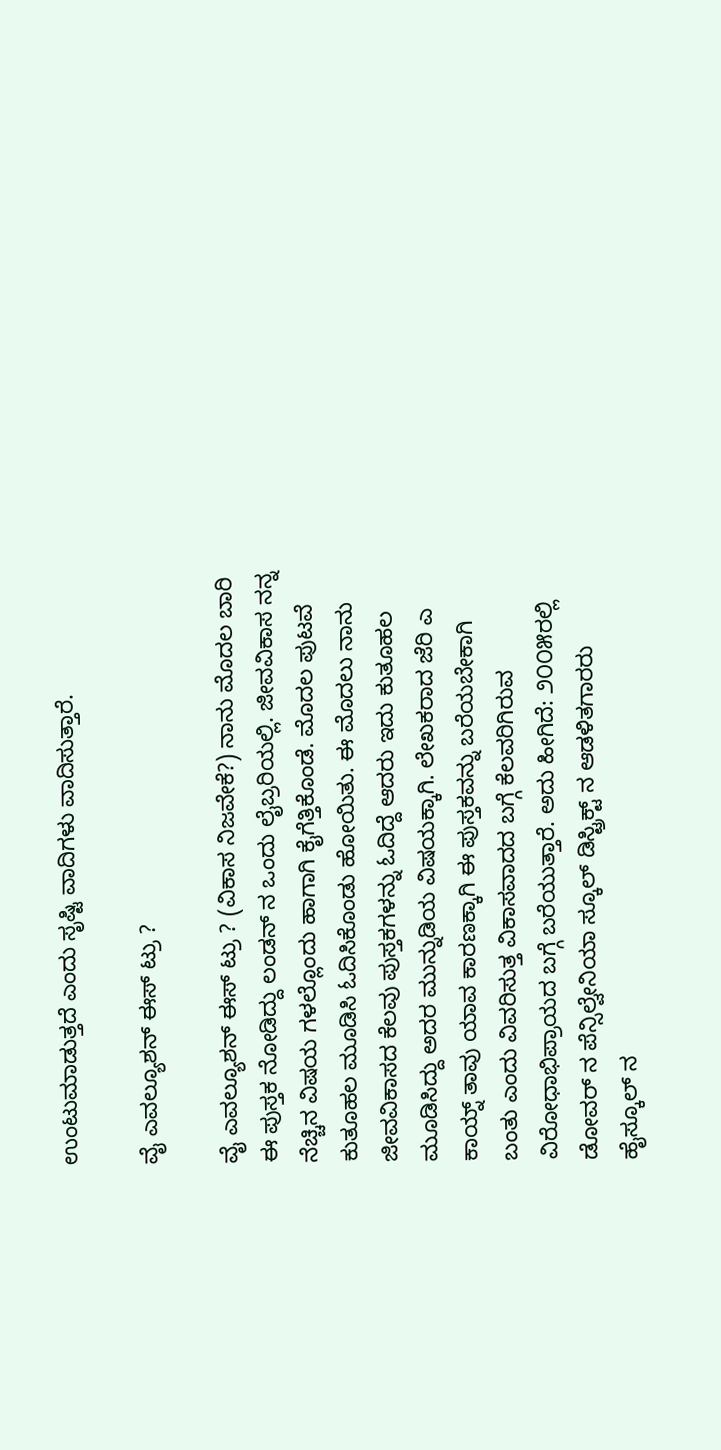ಉಂಟುಮಾಡುತ್ತದೆ ಎಂದು ಸೃಷ್ಟಿ ವಾದಿಗಳು ವಾದಿಸುತ್ತಾರೆ.

ವೈ ಎವಲ್ಯೂಶನ್ ಈಸ್ ಟ್ರು ?

ವೈ ಎವಲ್ಯೂಶನ್ ಈಸ್ ಟ್ರು ? (ವಿಕಾಸ ನಿಜವೇಕೆ?) ನಾನು ಮೊದಲ ಬಾರಿ ಈ ಪುಸ್ತಕ ನೋಡಿದ್ದು ಲಂಡನ್ ನ ಒಂದು ಲೈಬ್ರರಿಯಲ್ಲಿ. ಜೀವವಿಕಾಸ ನನ್ನ ನೆಚ್ಚಿನ ವಿಷಯ ಗಳಲ್ಲೊಂದು ಹಾಗಾಗಿ ಕೈಗೆತ್ತಿಕೊಂಡೆ. ಮೊದಲ ಪುಟವೆ ಕುತೂಹಲ ಮೂಡಿಸಿ ಓದಿಸಿಕೊಂಡು ಹೋಯಿತು. ಈ ಮೊದಲು ನಾನು ಜೀವವಿಕಾಸದ ಕೆಲವು ಪುಸ್ತಕಗಳನ್ನು ಓದಿದ್ದೆ ಆದರು ಇದು ಕುತೂಹಲ ಮೂಡಿಸಿದ್ದು ಅದರ ಮುನ್ನುಡಿಯ ವಿಷಯಕ್ಕಾಗಿ. ಲೇಖಕರಾದ ಜೆರಿ ಎ ಕಾಯ್ನ್ ತಾವು ಯಾವ ಕಾರಣಕ್ಕಾಗಿ ಈ ಪುಸ್ತಕವನ್ನು ಬರೆಯಬೇಕಾಗಿ ಬಂತು ಎಂದು ವಿವರಿಸುತ್ತ ವಿಕಾಸವಾದದ ಬಗ್ಗೆ ಕೆಲವರಿಗಿರುವ ವಿರೋಧಾಭಿಪ್ರಾಯದ ಬಗ್ಗೆ ಬರೆಯುತ್ತಾರೆ. ಅದು ಹೀಗಿದೆ: ೨೦೦೫ರಲ್ಲಿ ಡೋವರ್ ನ ಪೆನ್ಸಿಲ್ವೇನಿಯಾ ಸ್ಕೂಲ್ ಡಿಸ್ಟ್ರಿಕ್ಟ್ ನ ಆಡಳಿತಗಾರರು ಹೈಸ್ಕೂಲ್ ನ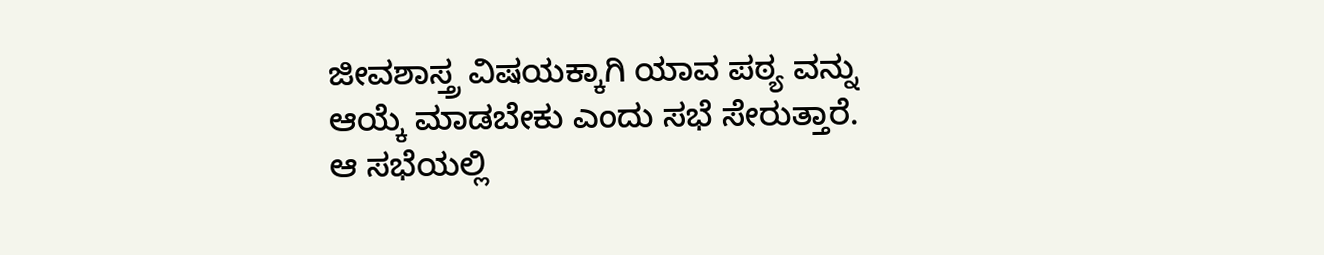ಜೀವಶಾಸ್ತ್ರ ವಿಷಯಕ್ಕಾಗಿ ಯಾವ ಪಠ್ಯ ವನ್ನು ಆಯ್ಕೆ ಮಾಡಬೇಕು ಎಂದು ಸಭೆ ಸೇರುತ್ತಾರೆ. ಆ ಸಭೆಯಲ್ಲಿ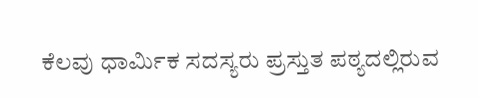ಕೆಲವು ಧಾರ್ಮಿಕ ಸದಸ್ಯರು ಪ್ರಸ್ತುತ ಪಠ್ಯದಲ್ಲಿರುವ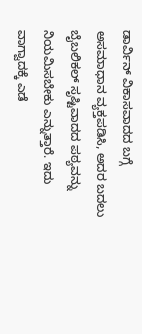ಡಾರ್ವಿನ್ ವಿಕಾಸವಾದದ ಬಗ್ಗೆ ಅಸಮಾಧಾನ ವ್ಯಕ್ತಪಡಿಸಿ, ಅದರ ಬದಲು ಬೈಬಲಿಕಲ್ ಸೃಷ್ಟಿವಾದದ ಪಠ್ಯವನ್ನು ನಿಯಮಿಸಬೇಕು ಎನ್ನುತ್ತಾರೆ. ಇದು ವಾಗ್ವಾದಕ್ಕೆ ಎಡೆ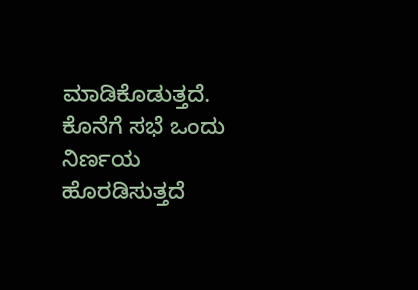ಮಾಡಿಕೊಡುತ್ತದೆ. ಕೊನೆಗೆ ಸಭೆ ಒಂದು ನಿರ್ಣಯ ಹೊರಡಿಸುತ್ತದೆ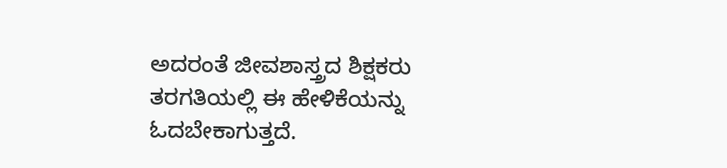ಅದರಂತೆ ಜೀವಶಾಸ್ತ್ರದ ಶಿಕ್ಷಕರು ತರಗತಿಯಲ್ಲಿ ಈ ಹೇಳಿಕೆಯನ್ನು ಓದಬೇಕಾಗುತ್ತದೆ.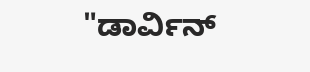"ಡಾರ್ವಿನ್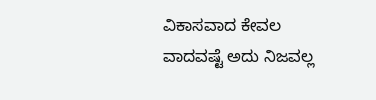ವಿಕಾಸವಾದ ಕೇವಲ ವಾದವಷ್ಟೆ ಅದು ನಿಜವಲ್ಲ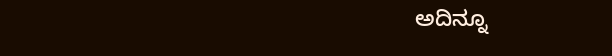ಅದಿನ್ನೂ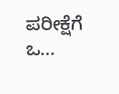ಪರೀಕ್ಷೆಗೆ ಒ...